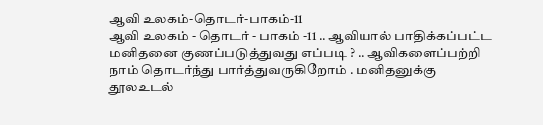ஆவி உலகம்-தொடர்-பாகம்-11
ஆவி உலகம் - தொடர் - பாகம் -11 .. ஆவியால் பாதிக்கப்பட்ட மனிதனை குணப்படுத்துவது எப்படி ? .. ஆவிகளைப்பற்றி நாம் தொடர்ந்து பார்த்துவருகிறோம் . மனிதனுக்கு தூலஉடல்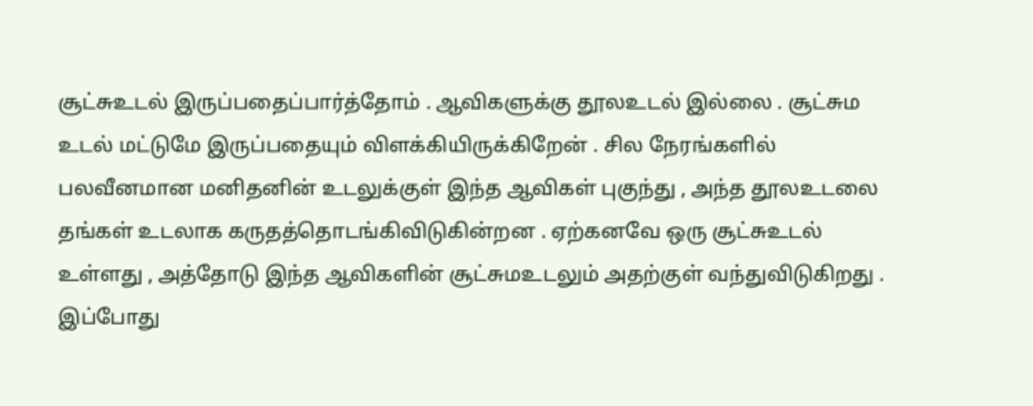சூட்சுஉடல் இருப்பதைப்பார்த்தோம் . ஆவிகளுக்கு தூலஉடல் இல்லை . சூட்சும உடல் மட்டுமே இருப்பதையும் விளக்கியிருக்கிறேன் . சில நேரங்களில் பலவீனமான மனிதனின் உடலுக்குள் இந்த ஆவிகள் புகுந்து , அந்த தூலஉடலை தங்கள் உடலாக கருதத்தொடங்கிவிடுகின்றன . ஏற்கனவே ஒரு சூட்சுஉடல் உள்ளது , அத்தோடு இந்த ஆவிகளின் சூட்சுமஉடலும் அதற்குள் வந்துவிடுகிறது . இப்போது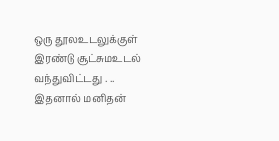ஒரு தூலஉடலுக்குள் இரண்டு சூட்சுமஉடல் வந்துவிட்டது . .. இதனால் மனிதன்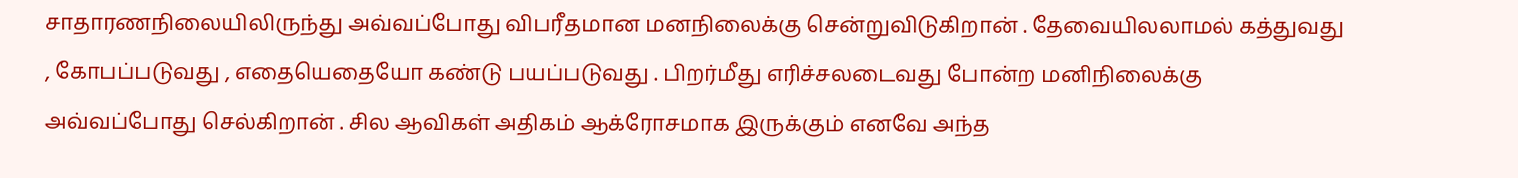சாதாரணநிலையிலிருந்து அவ்வப்போது விபரீதமான மனநிலைக்கு சென்றுவிடுகிறான் . தேவையிலலாமல் கத்துவது , கோபப்படுவது , எதையெதையோ கண்டு பயப்படுவது . பிறர்மீது எரிச்சலடைவது போன்ற மனிநிலைக்கு அவ்வப்போது செல்கிறான் . சில ஆவிகள் அதிகம் ஆக்ரோசமாக இருக்கும் எனவே அந்த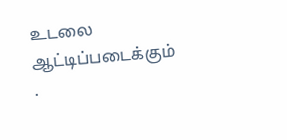உடலை ஆட்டிப்படைக்கும் .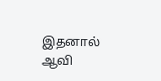இதனால் ஆவி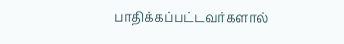பாதிக்கப்பட்டவர்களால்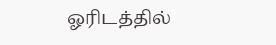ஓரிடத்தில்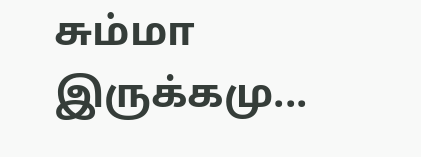சும்மா இருக்கமு...